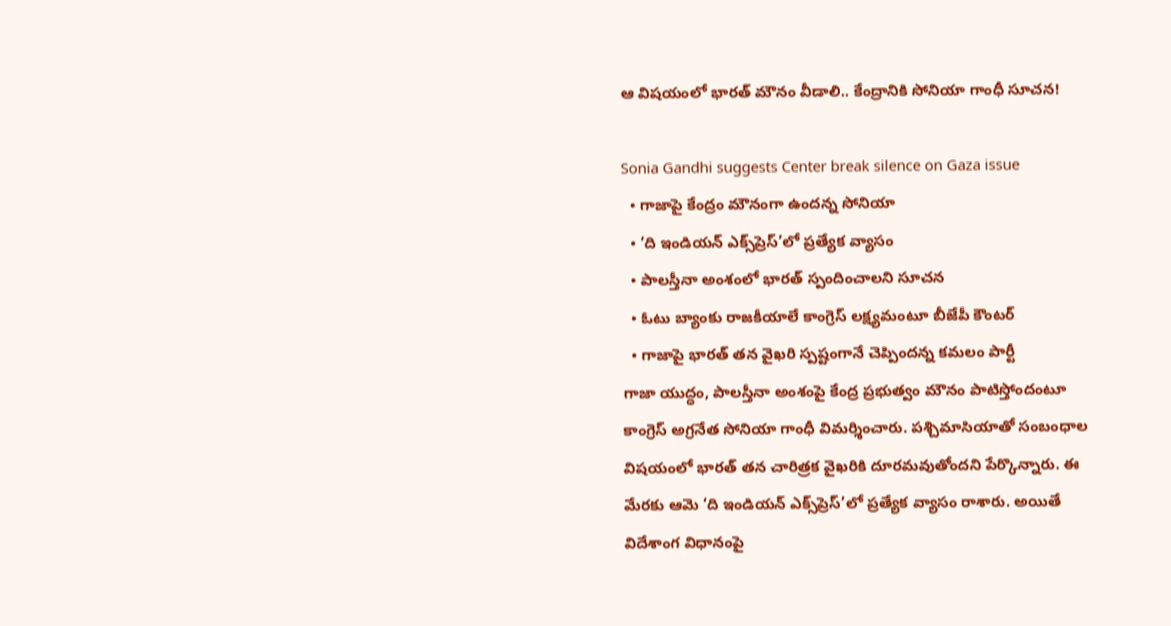ఆ విషయంలో భారత్‌ మౌనం వీడాలి.. కేంద్రానికి సోనియా గాంధీ సూచన!

Sonia Gandhi suggests Center break silence on Gaza issue
  • గాజాపై కేంద్రం మౌనంగా ఉందన్న సోనియా
  • ‘ది ఇండియన్‌ ఎక్స్‌ప్రెస్‌’లో ప్రత్యేక వ్యాసం
  • పాలస్తీనా అంశంలో భారత్‌ స్పందించాలని సూచన
  • ఓటు బ్యాంకు రాజకీయాలే కాంగ్రెస్‌ లక్ష్యమంటూ బీజేపీ కౌంటర్‌
  • గాజాపై భారత్‌ తన వైఖరి స్పష్టంగానే చెప్పిందన్న కమలం పార్టీ
గాజా యుద్ధం, పాలస్తీనా అంశంపై కేంద్ర ప్రభుత్వం మౌనం పాటిస్తోందంటూ కాంగ్రెస్‌ అగ్రనేత సోనియా గాంధీ విమర్శించారు. పశ్చిమాసియాతో సంబంధాల విషయంలో భారత్‌ తన చారిత్రక వైఖరికి దూరమవుతోందని పేర్కొన్నారు. ఈ మేరకు ఆమె ‘ది ఇండియన్‌ ఎక్స్‌ప్రెస్‌’లో ప్రత్యేక వ్యాసం రాశారు. అయితే విదేశాంగ విధానంపై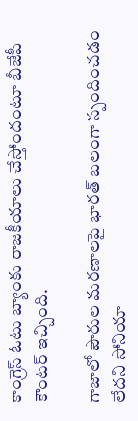కాంగ్రెస్‌ ఓటు బ్యాంకు రాజకీయాలు చేస్తోందంటూ బీజేపీ కౌంటర్‌ ఇచ్చింది.

గాజాలో పౌరుల మరణాలపై భారత్‌ బలంగా స్పందించడం లేదని సోనియా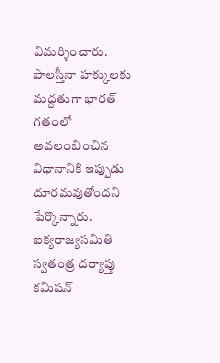విమర్శించారు. పాలస్తీనా హక్కులకు మద్దతుగా భారత్‌ గతంలో అవలంబించిన విధానానికి ఇప్పుడు దూరమవుతోందని పేర్కొన్నారు. ఐక్యరాజ్యసమితి స్వతంత్ర దర్యాప్తు కమిషన్‌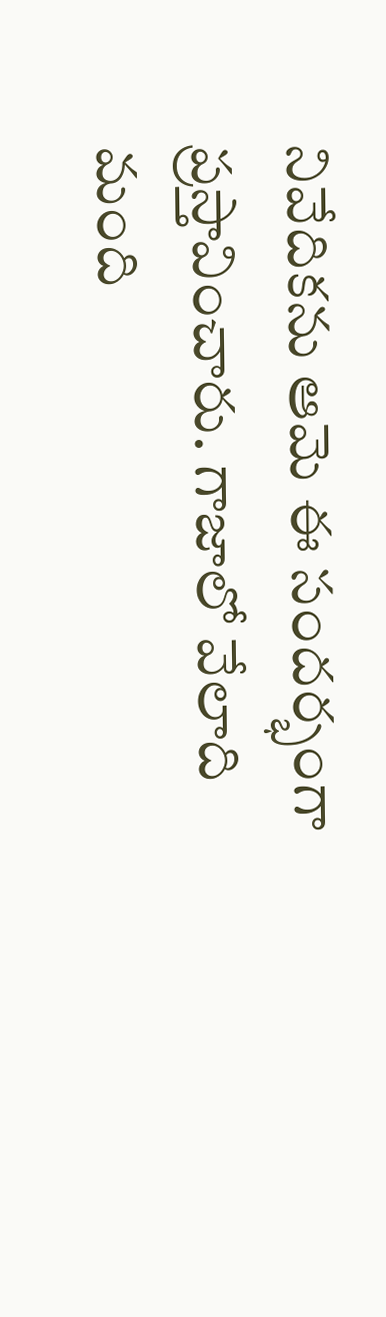నివేదికను ఆమె ఈ సందర్భంగా ప్రస్తావించారు. గాజాలో వేలాది మంది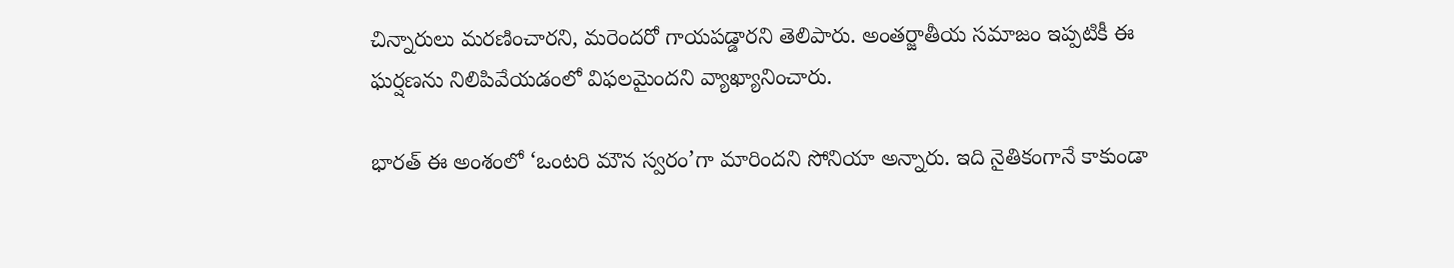చిన్నారులు మరణించారని, మరెందరో గాయపడ్డారని తెలిపారు. అంతర్జాతీయ సమాజం ఇప్పటికీ ఈ ఘర్షణను నిలిపివేయడంలో విఫలమైందని వ్యాఖ్యానించారు.

భారత్‌ ఈ అంశంలో ‘ఒంటరి మౌన స్వరం’గా మారిందని సోనియా అన్నారు. ఇది నైతికంగానే కాకుండా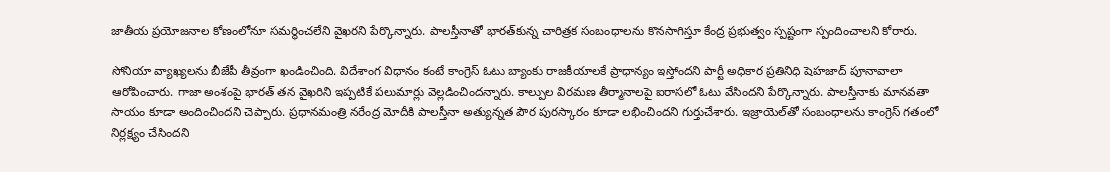జాతీయ ప్రయోజనాల కోణంలోనూ సమర్థించలేని వైఖరని పేర్కొన్నారు. పాలస్తీనాతో భారత్‌కున్న చారిత్రక సంబంధాలను కొనసాగిస్తూ కేంద్ర ప్రభుత్వం స్పష్టంగా స్పందించాలని కోరారు.

సోనియా వ్యాఖ్యలను బీజేపీ తీవ్రంగా ఖండించింది. విదేశాంగ విధానం కంటే కాంగ్రెస్‌ ఓటు బ్యాంకు రాజకీయాలకే ప్రాధాన్యం ఇస్తోందని పార్టీ అధికార ప్రతినిధి షెహజాద్‌ పూనావాలా ఆరోపించారు. గాజా అంశంపై భారత్‌ తన వైఖరిని ఇప్పటికే పలుమార్లు వెల్లడించిందన్నారు. కాల్పుల విరమణ తీర్మానాలపై ఐరాసలో ఓటు వేసిందని పేర్కొన్నారు. పాలస్తీనాకు మానవతా సాయం కూడా అందించిందని చెప్పారు. ప్రధానమంత్రి నరేంద్ర మోదీకి పాలస్తీనా అత్యున్నత పౌర పురస్కారం కూడా లభించిందని గుర్తుచేశారు. ఇజ్రాయెల్‌తో సంబంధాలను కాంగ్రెస్‌ గతంలో నిర్లక్ష్యం చేసిందని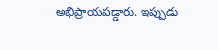అభిప్రాయపడ్డారు. ఇప్పుడు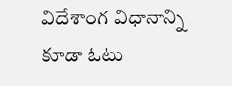విదేశాంగ విధానాన్ని కూడా ఓటు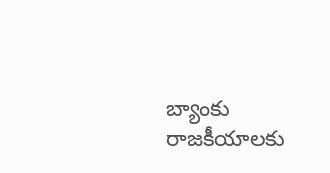బ్యాంకు రాజకీయాలకు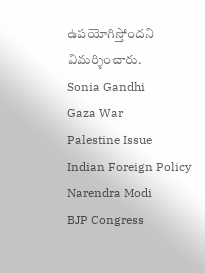ఉపయోగిస్తోందని విమర్శించారు.
Sonia Gandhi
Gaza War
Palestine Issue
Indian Foreign Policy
Narendra Modi
BJP Congress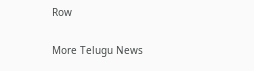Row

More Telugu News